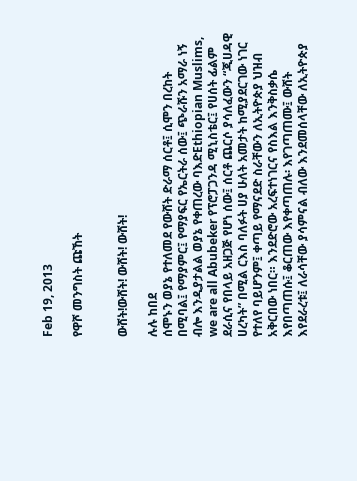Feb 19, 2013

የዋሾ መንግስት ጩኸት


ውሸት!ውሸት! ውሸት! ውሸት!

ሉሉ ከበደ
ሰሞኑን ወያኔ የተለመደ የውሸት ድራማ ሰርቶ፤ ሲሞን በረከት በሚባል፤ የማያምር፤ የማያፍር የኤርትራ ሰው፤ ጭራሹን አማራ ነኝ ብሎ እንዲያታልል ወያኔ የቀጠረው ባእድEthiopian Muslims, we are all Abubeker የፕሮፓጋንዳ ሚኒስቴር፤ የሀሰት ፊልም ደራሲና የበላይ አዘጋጅ የሆነ ሰው፤ ሰርቶ ጨርሶ ያሳለፈውን “ጂሀዳዊ ሀረካት” በሚል ርእስ ባለፉት ሀያ ሁለት አመታት ከሚያደርገው ነገር የተለየ ባይሆንም፤ ቀጣይ የማናደድ ስራቸውን ለኢትዮጵያ ህዝብ አቅርበው ነበር። እንደድሮው አረፍተነገርና የስእል እንቅስቃሴ እየበጣጠሱ፤ ቆርጠው እየቀጣጠሉ፡ እየገጣጠሙ፤ ውሸት እየደራረቱ፤ ለራሳቸው ያሳምናል ብለው እንደመሰላቸው ለኢትዮጵያ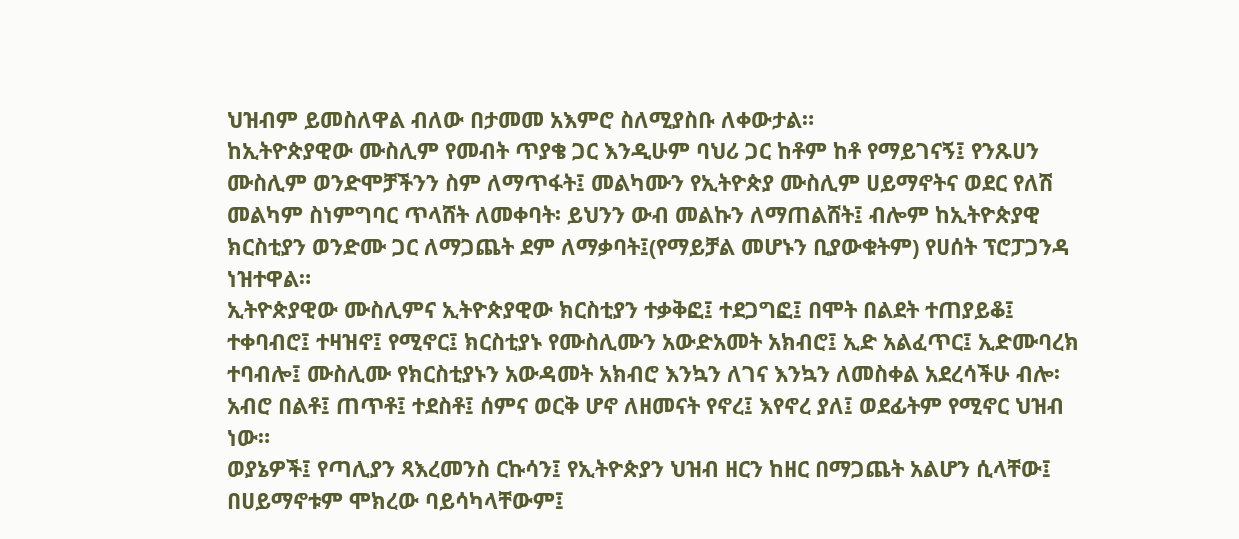ህዝብም ይመስለዋል ብለው በታመመ አእምሮ ስለሚያስቡ ለቀውታል።
ከኢትዮጵያዊው ሙስሊም የመብት ጥያቄ ጋር እንዲሁም ባህሪ ጋር ከቶም ከቶ የማይገናኝ፤ የንጹሀን ሙስሊም ወንድሞቻችንን ስም ለማጥፋት፤ መልካሙን የኢትዮጵያ ሙስሊም ሀይማኖትና ወደር የለሽ መልካም ስነምግባር ጥላሸት ለመቀባት፡ ይህንን ውብ መልኩን ለማጠልሸት፤ ብሎም ከኢትዮጵያዊ ክርስቲያን ወንድሙ ጋር ለማጋጨት ደም ለማቃባት፤(የማይቻል መሆኑን ቢያውቁትም) የሀሰት ፕሮፓጋንዳ ነዝተዋል።
ኢትዮጵያዊው ሙስሊምና ኢትዮጵያዊው ክርስቲያን ተቃቅፎ፤ ተደጋግፎ፤ በሞት በልደት ተጠያይቆ፤ ተቀባብሮ፤ ተዛዝኖ፤ የሚኖር፤ ክርስቲያኑ የሙስሊሙን አውድአመት አክብሮ፤ ኢድ አልፈጥር፤ ኢድሙባረክ ተባብሎ፤ ሙስሊሙ የክርስቲያኑን አውዳመት አክብሮ እንኳን ለገና እንኳን ለመስቀል አደረሳችሁ ብሎ፡አብሮ በልቶ፤ ጠጥቶ፤ ተደስቶ፤ ሰምና ወርቅ ሆኖ ለዘመናት የኖረ፤ እየኖረ ያለ፤ ወደፊትም የሚኖር ህዝብ ነው።
ወያኔዎች፤ የጣሊያን ጻእረመንስ ርኩሳን፤ የኢትዮጵያን ህዝብ ዘርን ከዘር በማጋጨት አልሆን ሲላቸው፤ በሀይማኖቱም ሞክረው ባይሳካላቸውም፤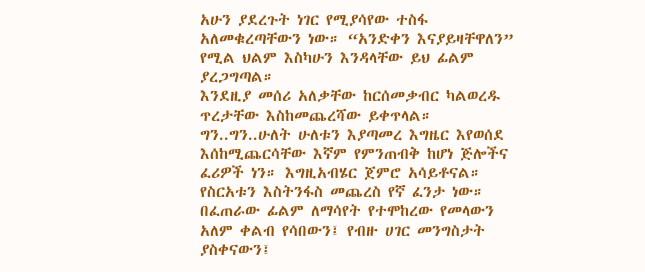አሁን ያደረጉት ነገር የሚያሳየው ተስፋ አለመቁረጣቸውን ነው። “አንድቀን እናያይዛቸዋለን” የሚል ህልም እስካሁን እንዳላቸው ይህ ፊልም ያረጋግጣል።
እንደዚያ መሰሪ አለቃቸው ከርሰመቃብር ካልወረዱ ጥረታቸው እስከመጨረሻው ይቀጥላል። ግን..ግን..ሁለት ሁለቱን እያጣመረ እግዜር እየወሰደ እሰከሚጨርሳቸው እኛም የምንጠብቅ ከሆነ ጅሎችና ፈሪዎች ነን። እግዚአብሄር ጀምሮ አሳይቶናል። የስርአቱን እስትንፋስ መጨረስ የኛ ፈንታ ነው።
በፈጠራው ፊልም ለማሳየት የተሞከረው የመላውን አለም ቀልብ የሳበውን፤ የብዙ ሀገር መንግስታት ያስቀናውን፤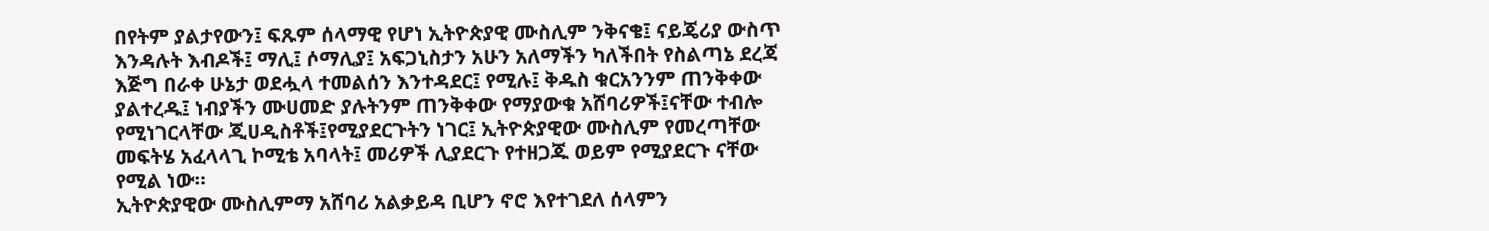በየትም ያልታየውን፤ ፍጹም ሰላማዊ የሆነ ኢትዮጵያዊ ሙስሊም ንቅናቄ፤ ናይጄሪያ ውስጥ እንዳሉት እብዶች፤ ማሊ፤ ሶማሊያ፤ አፍጋኒስታን አሁን አለማችን ካለችበት የስልጣኔ ደረጃ እጅግ በራቀ ሁኔታ ወደሗላ ተመልሰን እንተዳደር፤ የሚሉ፤ ቅዱስ ቁርአንንም ጠንቅቀው ያልተረዱ፤ ነብያችን ሙሀመድ ያሉትንም ጠንቅቀው የማያውቁ አሸባሪዎች፤ናቸው ተብሎ የሚነገርላቸው ጂሀዲስቶች፤የሚያደርጉትን ነገር፤ ኢትዮጵያዊው ሙስሊም የመረጣቸው መፍትሄ አፈላላጊ ኮሚቴ አባላት፤ መሪዎች ሊያደርጉ የተዘጋጁ ወይም የሚያደርጉ ናቸው የሚል ነው።
ኢትዮጵያዊው ሙስሊምማ አሸባሪ አልቃይዳ ቢሆን ኖሮ እየተገደለ ሰላምን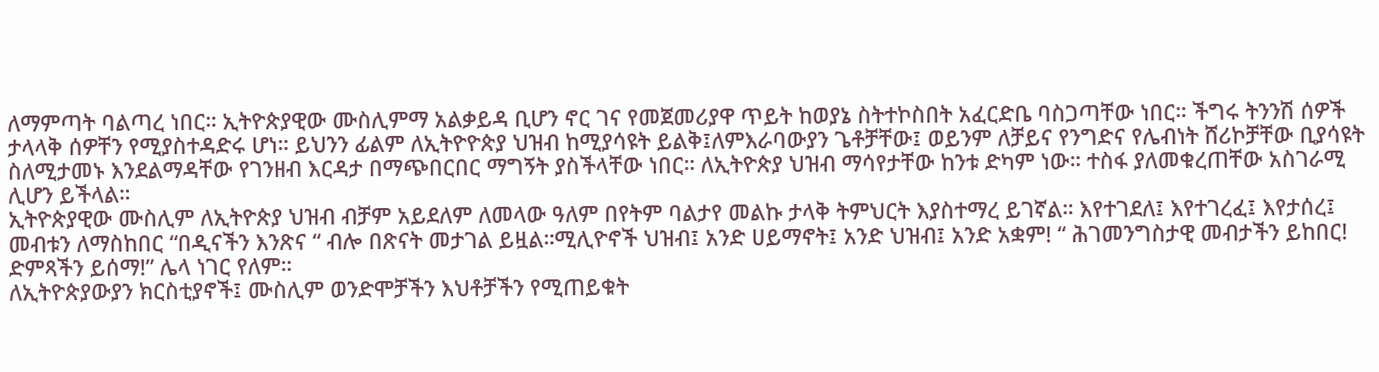ለማምጣት ባልጣረ ነበር። ኢትዮጵያዊው ሙስሊምማ አልቃይዳ ቢሆን ኖር ገና የመጀመሪያዋ ጥይት ከወያኔ ስትተኮስበት አፈርድቤ ባስጋጣቸው ነበር። ችግሩ ትንንሽ ሰዎች ታላላቅ ሰዎቸን የሚያስተዳድሩ ሆነ። ይህንን ፊልም ለኢትዮዮጵያ ህዝብ ከሚያሳዩት ይልቅ፤ለምእራባውያን ጌቶቻቸው፤ ወይንም ለቻይና የንግድና የሌብነት ሸሪኮቻቸው ቢያሳዩት ስለሚታመኑ እንደልማዳቸው የገንዘብ እርዳታ በማጭበርበር ማግኝት ያስችላቸው ነበር። ለኢትዮጵያ ህዝብ ማሳየታቸው ከንቱ ድካም ነው። ተስፋ ያለመቁረጠቸው አስገራሚ ሊሆን ይችላል።
ኢትዮጵያዊው ሙስሊም ለኢትዮጵያ ህዝብ ብቻም አይደለም ለመላው ዓለም በየትም ባልታየ መልኩ ታላቅ ትምህርት እያስተማረ ይገኛል። እየተገደለ፤ እየተገረፈ፤ እየታሰረ፤ መብቱን ለማስከበር “በዲናችን እንጽና “ ብሎ በጽናት መታገል ይዟል።ሚሊዮኖች ህዝብ፤ አንድ ሀይማኖት፤ አንድ ህዝብ፤ አንድ አቋም! “ ሕገመንግስታዊ መብታችን ይከበር! ድምጻችን ይሰማ!” ሌላ ነገር የለም።
ለኢትዮጵያውያን ክርስቲያኖች፤ ሙስሊም ወንድሞቻችን እህቶቻችን የሚጠይቁት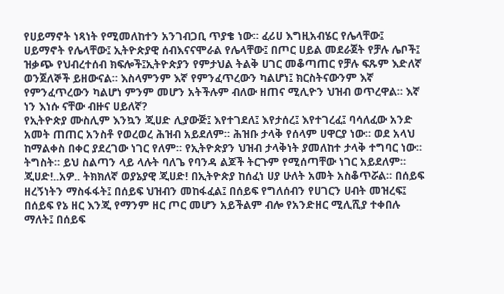የሀይማኖት ነጻነት የሚመለከተን አንገብጋቢ ጥያቄ ነው። ፈሪሀ እግዚአብሄር የሌላቸው፤ ሀይማኖት የሌላቸው፤ ኢትዮጵያዊ ሰብእናናሞራል የሌላቸው፤ በጦር ሀይል መደራጀት የቻሉ ሌቦች፤ ዝቃጭ የህብረተሰብ ክፍሎች፤ኢትዮጵያን የምታህል ትልቅ ሀገር መቆጣጠር የቻሉ ፍጹም እድለኛ ወንጀለኞች ይዘውናል። እስላምንም እኛ የምንፈጥረውን ካልሆነ፤ ክርስትናውንም እኛ የምንፈጥረውን ካልሆነ ምንም መሆን አትችሉም ብለው ዘጠና ሚሊዮን ህዝብ ወጥረዋል። እኛ ነን እነሱ ናቸው ብዙና ሀይለኛ?
የኢትዮጵያ ሙስሊም እንኳን ጂሀድ ሊያውጅ፤ እየተገደለ፤ እየታሰረ፤ እየተገረፈ፤ ባሳለፈው አንድ አመት ጠጠር አንስቶ የወረወረ ሕዝብ አይደለም። ሕዝቡ ታላቅ የሰላም ሀዋርያ ነው። ወደ አላህ ከማልቀስ በቀር ያደረገው ነገር የለም። የኢትዮጵያን ህዝብ ታላቅነት ያመለከተ ታላቅ ተግባር ነው። ትግስት። ይህ ስልጣን ላይ ላሉት ባለጌ የባንዳ ልጆች ትርጉም የሚሰጣቸው ነገር አይደለም።
ጂሀድ!..አዎ.. ትክክለኛ ወያኔያዊ ጂሀድ! በኢትዮጵያ ከሰፈነ ሀያ ሁለት አመት አስቆጥሯል። በሰይፍ ዘረኝነትን ማስፋፋት፤ በሰይፍ ህዝብን መከፋፈል፤ በሰይፍ የግለሰብን የሀገርን ሀብት መዝረፍ፤ በሰይፍ የኔ ዘር እንጂ የማንም ዘር ጦር መሆን አይችልም ብሎ የአንድዘር ሚሊሺያ ተቀበሉ ማለት፤ በሰይፍ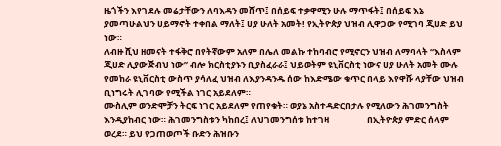ዜጎችን እየገደሉ መሬታቸውን ለባእዳን መሸጥ፤ በሰይፍ ተቃዋሚን ሁሉ ማጥፋት፤ በሰይፍ እኔ ያመጣሁልህን ሀይማኖት ተቀበል ማለት፤ ሀያ ሁለት አመት! የኢትዮጵያ ህዝብ ሊዋጋው የሚገባ ጂሀድ ይህ ነው።
ለብዙ ሺህ ዘመናት ተፋቅሮ በየትኛውም አለም በሌለ መልኩ ተከባብሮ የሚኖርን ህዝብ ለማባላት “እስላም ጂሀድ ሊያውጅብህ ነው” ብሎ ክርስቲያኑን ቢያስፈራራ፤ ህይወትም ዩኒቨርስቲ ነውና ሀያ ሁለት አመት ሙሉ የመከራ ዩኒቨርስቲ ውስጥ ያሳለፈ ህዝብ ለእያንዳንዱ ሰው ከእድሜው ቁጥር በላይ እየዋሹ ላያቸው ህዝብ ቢነግሩት ሊገባው የሚችል ነገር አይደለም።
ሙስሊም ወንድሞቻን ትርፍ ነገር አይደለም የጠየቁት። ወያኔ አስተዳድርበታሉ የሚለውን ሕገመንግስት እንዲያከብር ነው። ሕገመንግስቱን ካከበረ፤ ለህገመንግሰቱ ከተገዛ                   በኢትዮጵያ ምድር ሰላም ወረደ። ይህ የጋጠወጦች ቡድን ሕዝቡን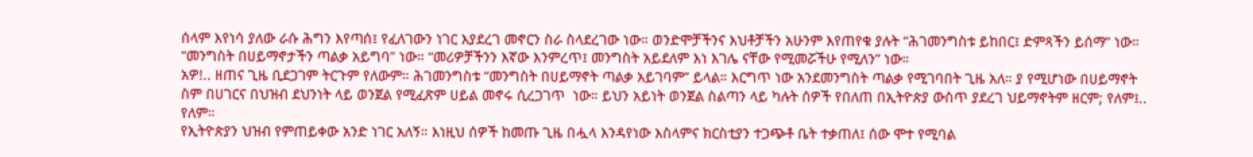ሰላም እየነሳ ያለው ራሱ ሕግን እየጣሰ፤ የፈለገውን ነገር እያደረገ መኖርን ስራ ስላደረገው ነው። ወንድሞቻችንና እህቶቻችን አሁንም እየጠየቁ ያሉት “ሕገመንግስቱ ይከበር፤ ድምጻችን ይሰማ” ነው። “መንግስት በሀይማኖታችን ጣልቃ አይግባ” ነው። “መሪዎቻችንን እኛው እንምረጥ፤ መንግስት አይደለም እነ እገሌ ናቸው የሚመሯችሁ የሚለን” ነው።
አዎ!.. ዘጠና ጊዜ ቢደጋገም ትርጉም የለውም። ሕገመንግስቱ “መንግስት በሀይማኖት ጣልቃ አይገባም” ይላል። እርግጥ ነው አንደመንግስት ጣልቃ የሚገባበት ጊዜ አለ። ያ የሚሆነው በሀይማኖት ስም በሀገርና በህዝብ ደህንነት ላይ ወንጀል የሚፈጽም ሀይል መኖሩ ሲረጋገጥ  ነው። ይህን አይነት ወንጀል ስልጣን ላይ ካሉት ሰዎች የበለጠ በኢትዮጵያ ውስጥ ያደረገ ህይማኖትም ዘርም; የለም፤.. የለም።
የኢትዮጵያን ህዝብ የምጠይቀው አንድ ነገር አለኝ። እነዚህ ሰዎች ከመጡ ጊዜ በሗላ እንዳየነው እስላምና ክርስቲያን ተጋጭቶ ቤት ተቃጠለ፤ ሰው ሞተ የሚባል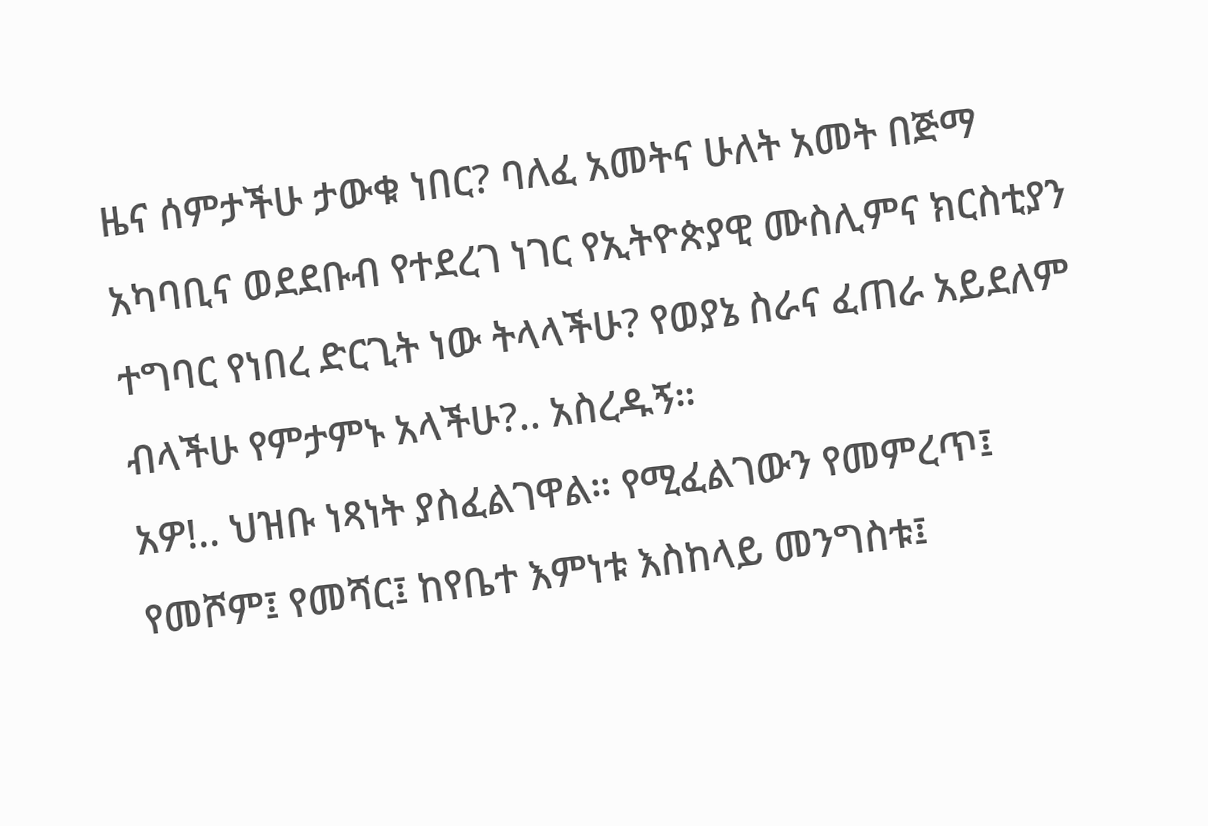ዜና ሰምታችሁ ታውቁ ነበር? ባለፈ አመትና ሁለት አመት በጅማ አካባቢና ወደደቡብ የተደረገ ነገር የኢትዮጵያዊ ሙስሊምና ክርስቲያን ተግባር የነበረ ድርጊት ነው ትላላችሁ? የወያኔ ስራና ፈጠራ አይደለም ብላችሁ የምታምኑ አላችሁ?.. አስረዱኝ።
አዎ!.. ህዝቡ ነጻነት ያስፈልገዋል። የሚፈልገውን የመምረጥ፤ የመሾም፤ የመሻር፤ ከየቤተ እምነቱ እስከላይ መንግስቱ፤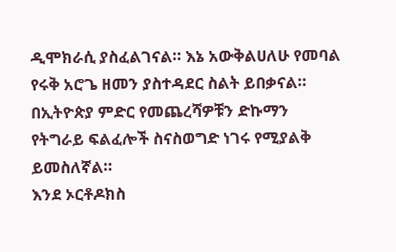ዲሞክራሲ ያስፈልገናል። እኔ አውቅልሀለሁ የመባል የሩቅ አሮጌ ዘመን ያስተዳደር ስልት ይበቃናል። በኢትዮጵያ ምድር የመጨረሻዎቹን ድኩማን የትግራይ ፍልፈሎች ስናስወግድ ነገሩ የሚያልቅ ይመስለኛል።
እንደ ኦርቶዶክስ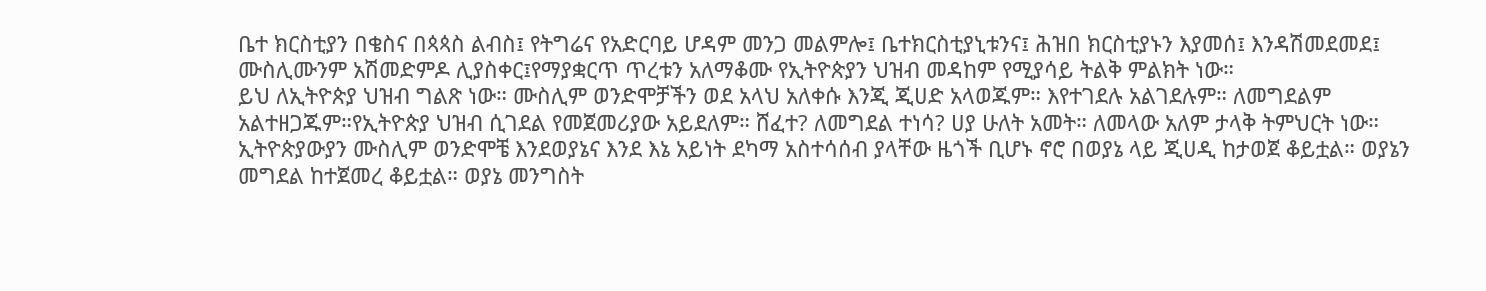ቤተ ክርስቲያን በቄስና በጳጳስ ልብስ፤ የትግሬና የአድርባይ ሆዳም መንጋ መልምሎ፤ ቤተክርስቲያኒቱንና፤ ሕዝበ ክርስቲያኑን እያመሰ፤ እንዳሽመደመደ፤ ሙስሊሙንም አሽመድምዶ ሊያስቀር፤የማያቋርጥ ጥረቱን አለማቆሙ የኢትዮጵያን ህዝብ መዳከም የሚያሳይ ትልቅ ምልክት ነው።
ይህ ለኢትዮጵያ ህዝብ ግልጽ ነው። ሙስሊም ወንድሞቻችን ወደ አላህ አለቀሱ እንጂ ጂሀድ አላወጁም። እየተገደሉ አልገደሉም። ለመግደልም አልተዘጋጁም።የኢትዮጵያ ህዝብ ሲገደል የመጀመሪያው አይደለም። ሸፈተ? ለመግደል ተነሳ? ሀያ ሁለት አመት። ለመላው አለም ታላቅ ትምህርት ነው። ኢትዮጵያውያን ሙስሊም ወንድሞቼ እንደወያኔና እንደ እኔ አይነት ደካማ አስተሳሰብ ያላቸው ዜጎች ቢሆኑ ኖሮ በወያኔ ላይ ጂሀዲ ከታወጀ ቆይቷል። ወያኔን መግደል ከተጀመረ ቆይቷል። ወያኔ መንግስት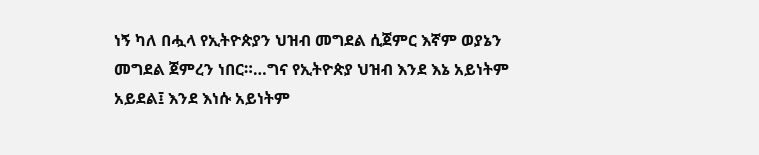ነኝ ካለ በሗላ የኢትዮጵያን ህዝብ መግደል ሲጀምር እኛም ወያኔን መግደል ጀምረን ነበር።…ግና የኢትዮጵያ ህዝብ እንደ እኔ አይነትም አይደል፤ እንደ እነሱ አይነትም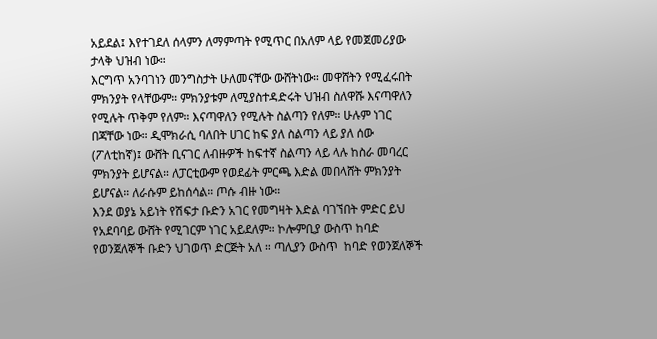አይደል፤ እየተገደለ ሰላምን ለማምጣት የሚጥር በአለም ላይ የመጀመሪያው ታላቅ ህዝብ ነው።
እርግጥ አንባገነን መንግስታት ሁለመናቸው ውሸትነው። መዋሸትን የሚፈሩበት ምክንያት የላቸውም። ምክንያቱም ለሚያስተዳድሩት ህዝብ ስለዋሹ እናጣዋለን የሚሉት ጥቅም የለም። እናጣዋለን የሚሉት ስልጣን የለም። ሁሉም ነገር በጃቸው ነው። ዲሞክራሲ ባለበት ሀገር ከፍ ያለ ስልጣን ላይ ያለ ሰው (ፖለቲከኛ)፤ ውሸት ቢናገር ለብዙዎች ከፍተኛ ስልጣን ላይ ላሉ ከስራ መባረር ምክንያት ይሆናል። ለፓርቲውም የወደፊት ምርጫ እድል መበላሸት ምክንያት ይሆናል። ለራሱም ይከሰሳል። ጦሱ ብዙ ነው።
እንደ ወያኔ አይነት የሽፍታ ቡድን አገር የመግዛት እድል ባገኘበት ምድር ይህ የአደባባይ ውሸት የሚገርም ነገር አይደለም። ኮሎምቢያ ውስጥ ከባድ የወንጀለኞች ቡድን ህገወጥ ድርጅት አለ ። ጣሊያን ውስጥ  ከባድ የወንጀለኞች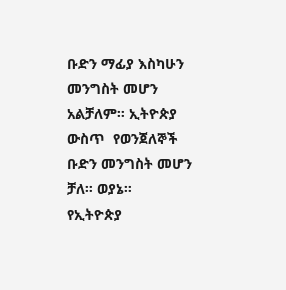ቡድን ማፊያ እስካሁን መንግስት መሆን አልቻለም። ኢትዮጵያ ውስጥ  የወንጀለኞች ቡድን መንግስት መሆን ቻለ። ወያኔ።
የኢትዮጵያ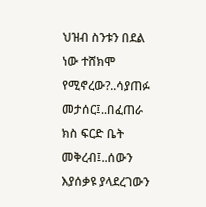ህዝብ ስንቱን በደል ነው ተሸክሞ የሚኖረው?..ሳያጠፉ መታሰር፤..በፈጠራ ክስ ፍርድ ቤት መቅረብ፤..ሰውን እያሰቃዩ ያላደረገውን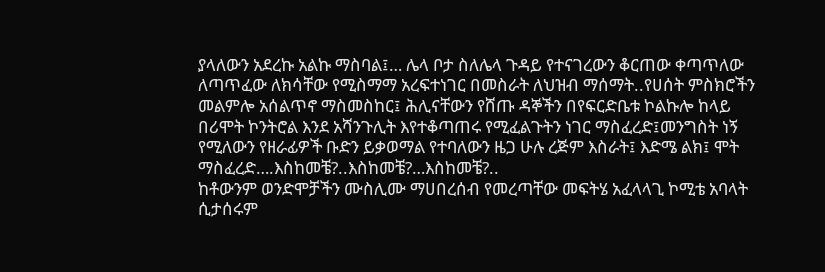ያላለውን አደረኩ አልኩ ማስባል፤… ሌላ ቦታ ስለሌላ ጉዳይ የተናገረውን ቆርጠው ቀጣጥለው ለጣጥፈው ለክሳቸው የሚስማማ አረፍተነገር በመስራት ለህዝብ ማሰማት..የሀሰት ምስክሮችን መልምሎ አሰልጥኖ ማስመስከር፤ ሕሊናቸውን የሸጡ ዳኞችን በየፍርድቤቱ ኮልኩሎ ከላይ በሪሞት ኮንትሮል እንደ አሻንጉሊት እየተቆጣጠሩ የሚፈልጉትን ነገር ማስፈረድ፤መንግስት ነኝ የሚለውን የዘራፊዎች ቡድን ይቃወማል የተባለውን ዜጋ ሁሉ ረጅም እስራት፤ እድሜ ልክ፤ ሞት ማስፈረድ….እስከመቼ?..እስከመቼ?…እስከመቼ?..
ከቶውንም ወንድሞቻችን ሙስሊሙ ማሀበረሰብ የመረጣቸው መፍትሄ አፈላላጊ ኮሚቴ አባላት ሲታሰሩም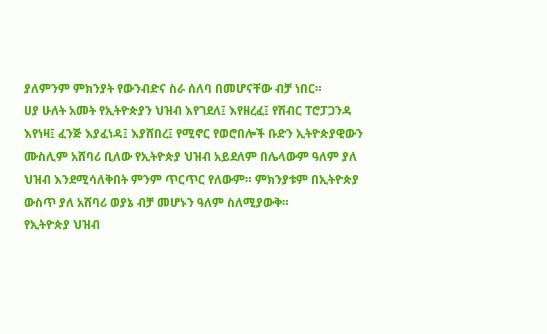ያለምንም ምክንያት የውንብድና ስራ ሰለባ በመሆናቸው ብቻ ነበር።
ሀያ ሁለት አመት የኢትዮጵያን ህዝብ እየገደለ፤ እየዘረፈ፤ የሽብር ፐሮፓጋንዳ እየነዛ፤ ፈንጅ እያፈነዳ፤ እያሸበረ፤ የሚኖር የወሮበሎች ቡድን ኢትዮጵያዊውን ሙስሊም አሸባሪ ቢለው የኢትዮጵያ ህዝብ አይደለም በሌላውም ዓለም ያለ ህዝብ እንደሚሳለቅበት ምንም ጥርጥር የለውም። ምክንያቱም በኢትዮጵያ ውስጥ ያለ አሸባሪ ወያኔ ብቻ መሆኑን ዓለም ስለሚያውቅ።
የኢትዮጵያ ህዝብ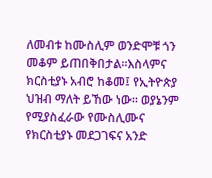ለመብቱ ከሙስሊም ወንድሞቹ ጎን መቆም ይጠበቅበታል።እስላምና ክርስቲያኑ አብሮ ከቆመ፤ የኢትዮጵያ ህዝብ ማለት ይኸው ነው። ወያኔንም የሚያስፈራው የሙስሊሙና የክርስቲያኑ መደጋገፍና አንድ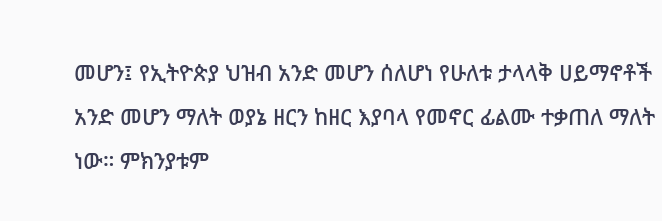መሆን፤ የኢትዮጵያ ህዝብ አንድ መሆን ሰለሆነ የሁለቱ ታላላቅ ሀይማኖቶች አንድ መሆን ማለት ወያኔ ዘርን ከዘር እያባላ የመኖር ፊልሙ ተቃጠለ ማለት ነው። ምክንያቱም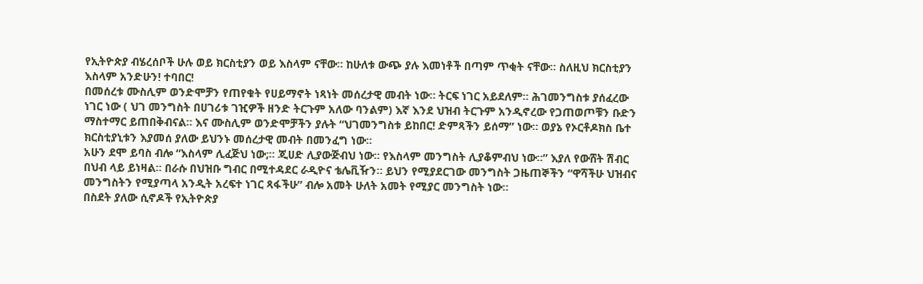የኢትዮጵያ ብሄረሰቦች ሁሉ ወይ ክርስቲያን ወይ እስላም ናቸው። ከሁለቱ ውጭ ያሉ እመነቶች በጣም ጥቂት ናቸው። ስለዚህ ክርስቲያን እስላም አንድሁን! ተባበር!
በመሰረቱ ሙስሊም ወንድሞቻን የጠየቁት የሀይማኖት ነጻነት መሰረታዊ መብት ነው። ትርፍ ነገር አይደለም። ሕገመንግስቱ ያሰፈረው ነገር ነው ( ህገ መንግስት በሀገሪቱ ገዢዎች ዘንድ ትርጉም አለው ባንልም) እኛ እንደ ህዝብ ትርጉም አንዲኖረው የጋጠወጦቹን ቡድን ማስተማር ይጠበቅብናል። እና ሙስሊም ወንድሞቻችን ያሉት “ህገመንግስቱ ይከበር! ድምጻችን ይሰማ” ነው። ወያኔ የኦርቶዶክስ ቤተ ክርስቲያኒቱን እያመሰ ያለው ይህንኑ መሰረታዊ መብት በመንፈግ ነው።
አሁን ደሞ ይባስ ብሎ “እስላም ሊፈጅህ ነው;። ጂሀድ ሊያውጅብህ ነው። የእስላም መንግስት ሊያቆምብህ ነው።” እያለ የውሸት ሽብር በህብ ላይ ይነዛል። በራሱ በህዝቡ ግብር በሚተዳደር ራዲዮና ቴሌቪዥን። ይህን የሚያደርገው መንግስት ጋዜጠኞችን “ዋሻችሁ ህዝብና መንግስትን የሚያጣላ አንዲት አረፍተ ነገር ጻፋችሁ” ብሎ አመት ሁለት አመት የሚያር መንግስት ነው።
በስደት ያለው ሲኖዶች የኢትዮጵያ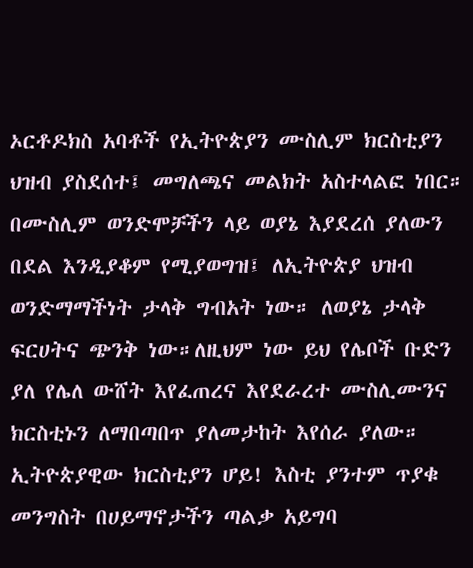ኦርቶዶክስ አባቶች የኢትዮጵያን ሙስሊም ክርስቲያን ህዝብ ያስደሰተ፤ መግለጫና መልክት አስተላልፎ ነበር። በሙስሊም ወንድሞቻችን ላይ ወያኔ እያደረሰ ያለውን በደል እንዲያቆም የሚያወግዝ፤ ለኢትዮጵያ ህዝብ ወንድማማችነት ታላቅ ግብአት ነው። ለወያኔ ታላቅ ፍርሀትና ጭንቅ ነው።ለዚህም ነው ይህ የሌቦች ቡድን ያለ የሌለ ውሸት እየፈጠረና እየደራረተ ሙስሊሙንና ክርስቲኑን ለማበጣበጥ ያለመታከት እየሰራ ያለው።
ኢትዮጵያዊው ክርስቲያን ሆይ! እስቲ ያንተም ጥያቁ መንግስት በሀይማኖታችን ጣልቃ አይግባ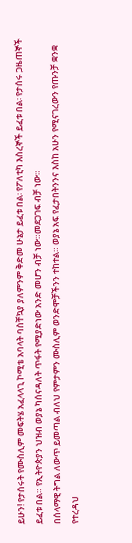ይሁን! የታሰሩት የሙስሊም መፍትሄ አፈላላጊ ኮሚቴ አባላት ባስቸኳያ ያለምንም ቅድመ ሁኔታ ይፈቱ በል፡ የፖለቲካ እስረኞች ይፈቱ በል፡ የታሰሩ ጋዜጠኞች ይፈቱ በል። የኢትዮጵያን ህዝብ ወያኔ ካሰናዳለት ጥፋት የሚያድነው አንድ መሆን ብቻ ነው።መደጋገፍ ብቻ ነው።
በሰላማዊ ትግል ለውጥ ይመጣል ብለህ የምታምን ሙስሊም ወንድሞቻችንን ተከተል። ወያኔ አፍ የፈታበትንንና እስከ አሁን የሚናገረውን የጡንቻ ቋንቋ የተረዳህ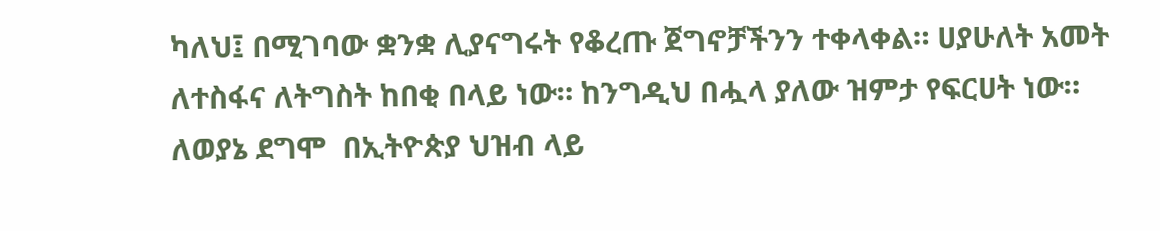ካለህ፤ በሚገባው ቋንቋ ሊያናግሩት የቆረጡ ጀግኖቻችንን ተቀላቀል። ሀያሁለት አመት ለተስፋና ለትግስት ከበቂ በላይ ነው። ከንግዲህ በሗላ ያለው ዝምታ የፍርሀት ነው። ለወያኔ ደግሞ  በኢትዮጵያ ህዝብ ላይ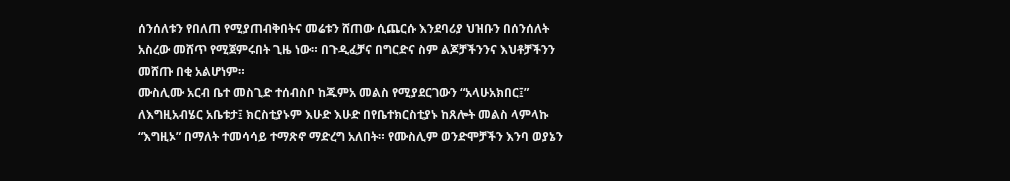ሰንሰለቱን የበለጠ የሚያጠብቅበትና መሬቱን ሸጠው ሲጨርሱ እንደባሪያ ህዝቡን በሰንሰለት አስረው መሸጥ የሚጀምሩበት ጊዜ ነው። በጉዲፈቻና በግርድና ስም ልጆቻችንንና እህቶቻችንን መሸጡ በቂ አልሆነም።
ሙስሊሙ አርብ ቤተ መስጊድ ተሰብስቦ ከጁምአ መልስ የሚያደርገውን “አላሁአክበር፤”  ለእግዚአብሄር አቤቱታ፤ ክርስቲያኑም እሁድ እሁድ በየቤተክርስቲያኑ ከጸሎት መልስ ላምላኩ “እግዚኦ” በማለት ተመሳሳይ ተማጽኖ ማድረግ አለበት። የሙስሊም ወንድሞቻችን እንባ ወያኔን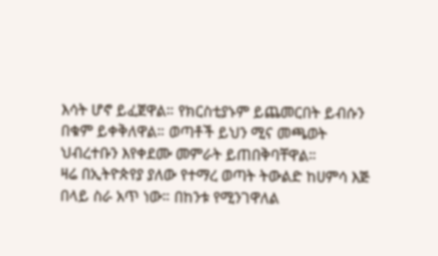እሳት ሆኖ ይፈጀዋል። የክርስቲያኑም ይጨመርበት ይብሱን በቁም ይቀቅለዋል። ወጣቶች ይህን ሚና መጫወት ህብረተቡን እየቀደሙ መምራት ይጠበቅባቸዋል።
ዛሬ በኢትዮጵየያ ያለው የተማረ ወጣት ትውልድ ከሀምሳ እጅ በላይ ስራ አጥ ነው። በከንቱ የሚንገዋለል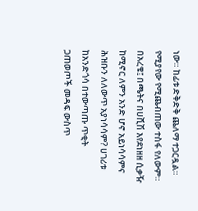ነው። ከፊቱ ድቅድቅ ጨለማ ተጋርዷል። የሚያየው የሚጨብጠው ተስፋ የለውም። በአረቄ፤ በጫትና በሀሺሽ እየደነዘዘ ሲቃዥ ከሚኖር ለምን አንድ ሆኖ አይነሳሳምና ሕዝቡን ለለውጥ አያነሳሳም? ሀገሪቱ ከአንድጎሳ በተውጣጡ ጥቂት ጋጠወጦች መዳፍ ውስጥ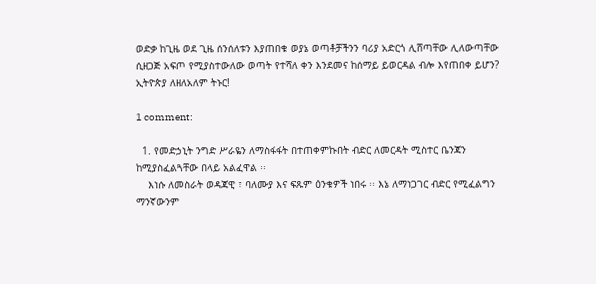ወድቃ ከጊዜ ወደ ጊዜ ሰንሰለቱን እያጠበቁ ወያኔ ወጣቶቻችንን ባሪያ አድርጎ ሊሸጣቸው ሊለውጣቸው ሲዘጋጅ አፍጦ የሚያስተውለው ወጣት የተሻለ ቀን እንደመና ከሰማይ ይወርዳል ብሎ እየጠበቀ ይሆን?
ኢትዮጵያ ለዘለአለም ትኑር!

1 comment:

  1. የመድኃኒት ንግድ ሥራዬን ለማስፋፋት በተጠቀምኩበት ብድር ለመርዳት ሚስተር ቤንጃን ከሚያስፈልጓቸው በላይ አልፈዋል ፡፡
    እነሱ ለመስራት ወዳጃዊ ፣ ባለሙያ እና ፍጹም ዕንቁዎች ነበሩ ፡፡ እኔ ለማነጋገር ብድር የሚፈልግን ማንኛውንም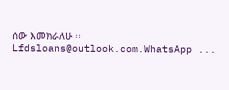ሰው እመክራለሁ ፡፡ Lfdsloans@outlook.com.WhatsApp ...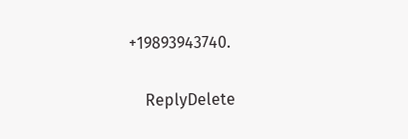+19893943740.

    ReplyDelete